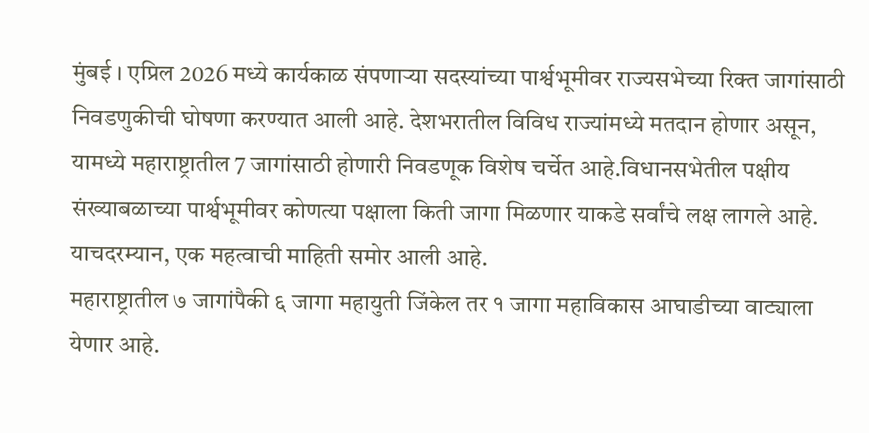मुंबई । एप्रिल 2026 मध्ये कार्यकाळ संपणाऱ्या सदस्यांच्या पार्श्वभूमीवर राज्यसभेच्या रिक्त जागांसाठी निवडणुकीची घोषणा करण्यात आली आहे. देशभरातील विविध राज्यांमध्ये मतदान होणार असून, यामध्ये महाराष्ट्रातील 7 जागांसाठी होणारी निवडणूक विशेष चर्चेत आहे.विधानसभेतील पक्षीय संख्याबळाच्या पार्श्वभूमीवर कोणत्या पक्षाला किती जागा मिळणार याकडे सर्वांचे लक्ष लागले आहे. याचदरम्यान, एक महत्वाची माहिती समोर आली आहे.
महाराष्ट्रातील ७ जागांपैकी ६ जागा महायुती जिंकेल तर १ जागा महाविकास आघाडीच्या वाट्याला येणार आहे.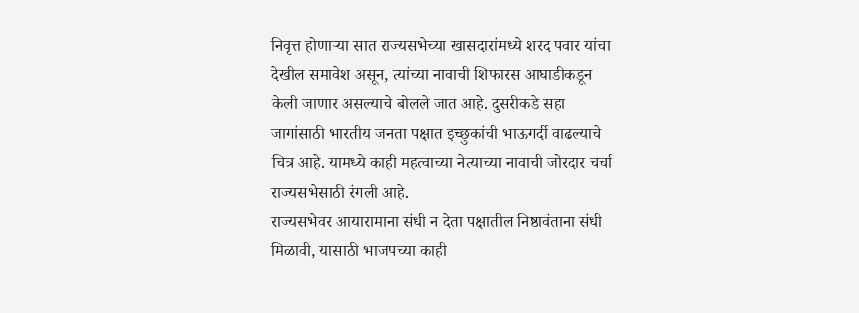निवृत्त होणाऱ्या सात राज्यसभेच्या खासदारांमध्ये शरद पवार यांचा देखील समावेश असून, त्यांच्या नावाची शिफारस आघाडीकडून केली जाणार असल्याचे बोलले जात आहे. दुसरीकडे सहा जागांसाठी भारतीय जनता पक्षात इच्छुकांची भाऊगर्दी वाढल्याचे चित्र आहे. यामध्ये काही महत्वाच्या नेत्याच्या नावाची जोरदार चर्चा राज्यसभेसाठी रंगली आहे.
राज्यसभेवर आयारामाना संधी न देता पक्षातील निष्ठावंताना संधी मिळावी, यासाठी भाजपच्या काही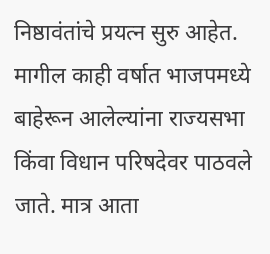निष्ठावंतांचे प्रयत्न सुरु आहेत. मागील काही वर्षात भाजपमध्ये बाहेरून आलेल्यांना राज्यसभा किंवा विधान परिषदेवर पाठवले जाते. मात्र आता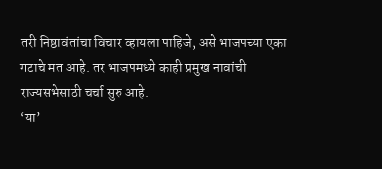तरी निष्ठावंतांचा विचार व्हायला पाहिजे, असे भाजपच्या एका गटाचे मत आहे. तर भाजपमध्ये काही प्रमुख नावांची राज्यसभेसाठी चर्चा सुरु आहे.
‘या’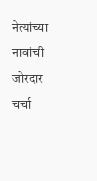नेत्यांच्या नावांची जोरदार चर्चा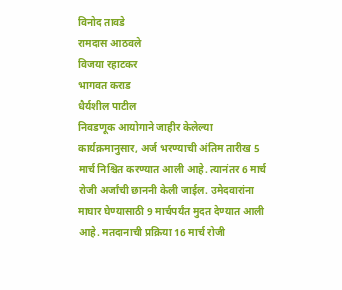विनोद तावडे
रामदास आठवले
विजया रहाटकर
भागवत कराड
धैर्यशील पाटील
निवडणूक आयोगाने जाहीर केलेल्या कार्यक्रमानुसार, अर्ज भरण्याची अंतिम तारीख 5 मार्च निश्चित करण्यात आली आहे. त्यानंतर 6 मार्च रोजी अर्जांची छाननी केली जाईल. उमेदवारांना माघार घेण्यासाठी 9 मार्चपर्यंत मुदत देण्यात आली आहे. मतदानाची प्रक्रिया 16 मार्च रोजी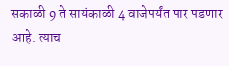सकाळी 9 ते सायंकाळी 4 वाजेपर्यंत पार पडणार आहे. त्याच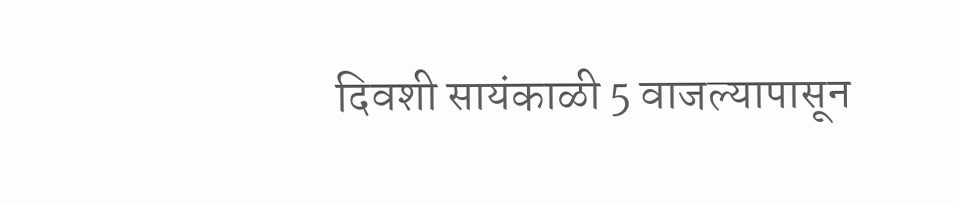दिवशी सायंकाळी 5 वाजल्यापासून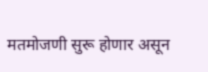मतमोजणी सुरू होणार असून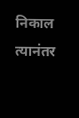निकाल त्यानंतर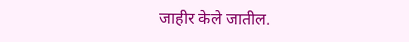जाहीर केले जातील.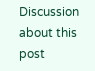Discussion about this post